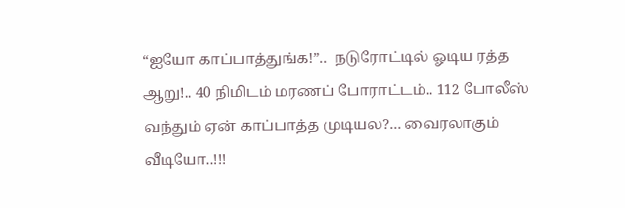“ஐயோ காப்பாத்துங்க!”..  நடுரோட்டில் ஓடிய ரத்த ஆறு!.. 40 நிமிடம் மரணப் போராட்டம்.. 112 போலீஸ் வந்தும் ஏன் காப்பாத்த முடியல?… வைரலாகும் வீடியோ..!!!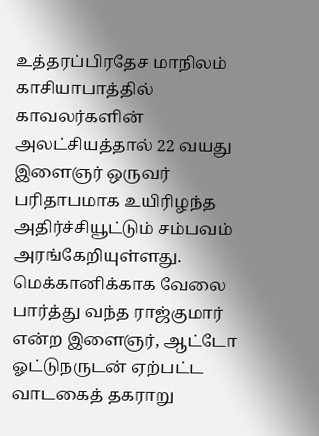உத்தரப்பிரதேச மாநிலம் காசியாபாத்தில் காவலர்களின் அலட்சியத்தால் 22 வயது இளைஞர் ஒருவர் பரிதாபமாக உயிரிழந்த அதிர்ச்சியூட்டும் சம்பவம் அரங்கேறியுள்ளது. மெக்கானிக்காக வேலை பார்த்து வந்த ராஜ்குமார் என்ற இளைஞர், ஆட்டோ ஓட்டுநருடன் ஏற்பட்ட வாடகைத் தகராறு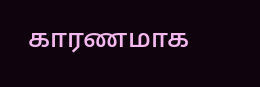காரணமாக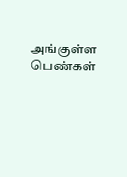அங்குள்ள பெண்கள்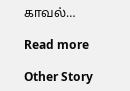காவல்…

Read more

Other Story